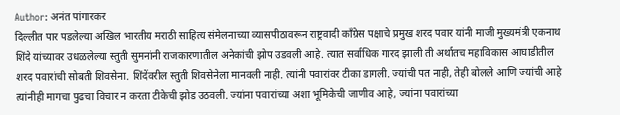Author: अनंत पांगारकर
दिल्लीत पार पडलेल्या अखिल भारतीय मराठी साहित्य संमेलनाच्या व्यासपीठावरून राष्ट्रवादी काँग्रेस पक्षाचे प्रमुख शरद पवार यांनी माजी मुख्यमंत्री एकनाथ शिंदे यांच्यावर उधळलेल्या स्तुती सुमनांनी राजकारणातील अनेकांची झोप उडवली आहे. त्यात सर्वाधिक गारद झाली ती अर्थातच महाविकास आघाडीतील शरद पवारांची सोबती शिवसेना. शिंदेंवरील स्तुती शिवसेनेला मानवली नाही. त्यांनी पवारांवर टीका डागली. ज्यांची पत नाही, तेही बोलले आणि ज्यांची आहे त्यांनीही मागचा पुढचा विचार न करता टीकेची झोड उठवली. ज्यांना पवारांच्या अशा भूमिकेची जाणीव आहे, ज्यांना पवारांच्या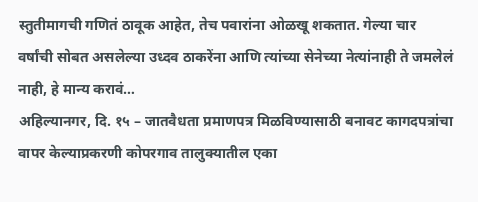स्तुतीमागची गणितं ठावूक आहेत, तेच पवारांना ओळखू शकतात. गेल्या चार वर्षांची सोबत असलेल्या उध्दव ठाकरेंना आणि त्यांच्या सेनेच्या नेत्यांनाही ते जमलेलं नाही, हे मान्य करावं…
अहिल्यानगर, दि. १५ – जातवैधता प्रमाणपत्र मिळविण्यासाठी बनावट कागदपत्रांचा वापर केल्याप्रकरणी कोपरगाव तालुक्यातील एका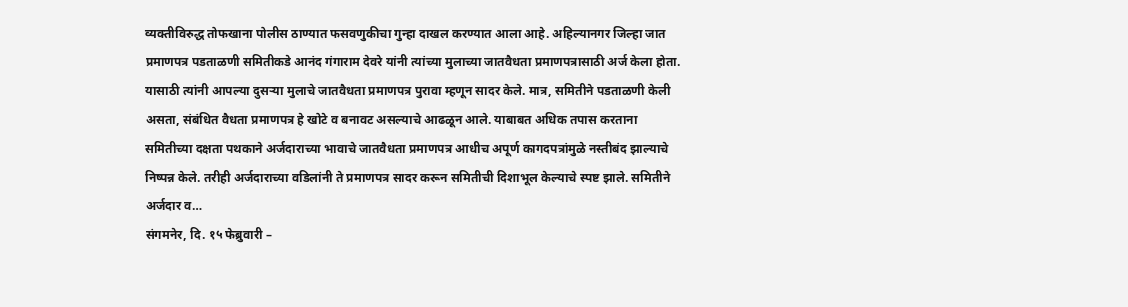व्यक्तीविरुद्ध तोफखाना पोलीस ठाण्यात फसवणुकीचा गुन्हा दाखल करण्यात आला आहे. अहिल्यानगर जिल्हा जात प्रमाणपत्र पडताळणी समितीकडे आनंद गंगाराम देवरे यांनी त्यांच्या मुलाच्या जातवैधता प्रमाणपत्रासाठी अर्ज केला होता. यासाठी त्यांनी आपल्या दुसऱ्या मुलाचे जातवैधता प्रमाणपत्र पुरावा म्हणून सादर केले. मात्र, समितीने पडताळणी केली असता, संबंधित वैधता प्रमाणपत्र हे खोटे व बनावट असल्याचे आढळून आले. याबाबत अधिक तपास करताना समितीच्या दक्षता पथकाने अर्जदाराच्या भावाचे जातवैधता प्रमाणपत्र आधीच अपूर्ण कागदपत्रांमुळे नस्तीबंद झाल्याचे निष्पन्न केले. तरीही अर्जदाराच्या वडिलांनी ते प्रमाणपत्र सादर करून समितीची दिशाभूल केल्याचे स्पष्ट झाले. समितीने अर्जदार व…
संगमनेर, दि. १५ फेब्रुवारी –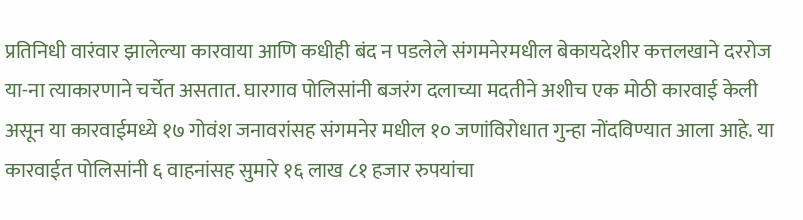प्रतिनिधी वारंवार झालेल्या कारवाया आणि कधीही बंद न पडलेले संगमनेरमधील बेकायदेशीर कत्तलखाने दररोज या-ना त्याकारणाने चर्चेत असतात. घारगाव पोलिसांनी बजरंग दलाच्या मदतीने अशीच एक मोठी कारवाई केली असून या कारवाईमध्ये १७ गोवंश जनावरांसह संगमनेर मधील १० जणांविरोधात गुन्हा नोंदविण्यात आला आहे. या कारवाईत पोलिसांनी ६ वाहनांसह सुमारे १६ लाख ८१ हजार रुपयांचा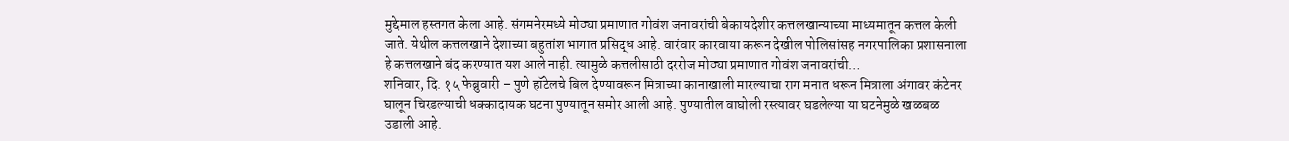मुद्देमाल हस्तगत केला आहे. संगमनेरमध्ये मोठ्या प्रमाणात गोवंश जनावरांची बेकायदेशीर कत्तलखान्याच्या माध्यमातून कत्तल केली जाते. येथील कत्तलखाने देशाच्या बहुतांश भागात प्रसिद्ध आहे. वारंवार कारवाया करून देखील पोलिसांसह नगरपालिका प्रशासनाला हे कत्तलखाने बंद करण्यात यश आले नाही. त्यामुळे कत्तलीसाठी दररोज मोठ्या प्रमाणात गोवंश जनावरांची…
शनिवार, दि. १५ फेब्रुवारी – पुणे हॉटेलचे बिल देण्यावरून मित्राच्या कानाखाली मारल्याचा राग मनात धरून मित्राला अंगावर कंटेनर घालून चिरडल्याची धक्कादायक घटना पुण्यातून समोर आली आहे. पुण्यातील वाघोली रस्त्यावर घडलेल्या या घटनेमुळे खळबळ उडाली आहे.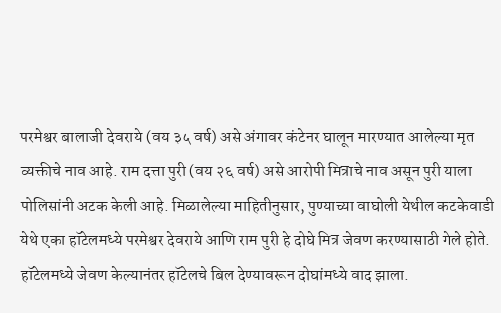परमेश्वर बालाजी देवराये (वय ३५ वर्ष) असे अंगावर कंटेनर घालून मारण्यात आलेल्या मृत व्यक्तीचे नाव आहे. राम दत्ता पुरी (वय २६ वर्ष) असे आरोपी मित्राचे नाव असून पुरी याला पोलिसांनी अटक केली आहे. मिळालेल्या माहितीनुसार, पुण्याच्या वाघोली येथील कटकेवाडी येथे एका हॉटेलमध्ये परमेश्वर देवराये आणि राम पुरी हे दोघे मित्र जेवण करण्यासाठी गेले होते. हॉटेलमध्ये जेवण केल्यानंतर हॉटेलचे बिल देण्यावरून दोघांमध्ये वाद झाला.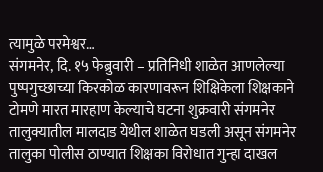त्यामुळे परमेश्वर…
संगमनेर, दि. १५ फेब्रुवारी – प्रतिनिधी शाळेत आणलेल्या पुष्पगुच्छाच्या किरकोळ कारणावरून शिक्षिकेला शिक्षकाने टोमणे मारत मारहाण केल्याचे घटना शुक्रवारी संगमनेर तालुक्यातील मालदाड येथील शाळेत घडली असून संगमनेर तालुका पोलीस ठाण्यात शिक्षका विरोधात गुन्हा दाखल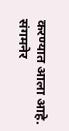करण्यात आला आहे. संगमनेर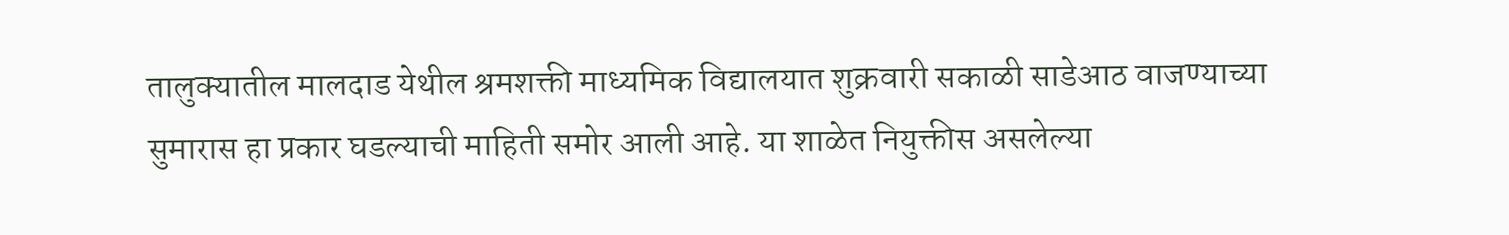तालुक्यातील मालदाड येथील श्रमशक्ती माध्यमिक विद्यालयात शुक्रवारी सकाळी साडेआठ वाजण्याच्या सुमारास हा प्रकार घडल्याची माहिती समोर आली आहे. या शाळेत नियुक्तीस असलेल्या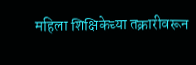महिला शिक्षिकेच्या तक्रारीवरून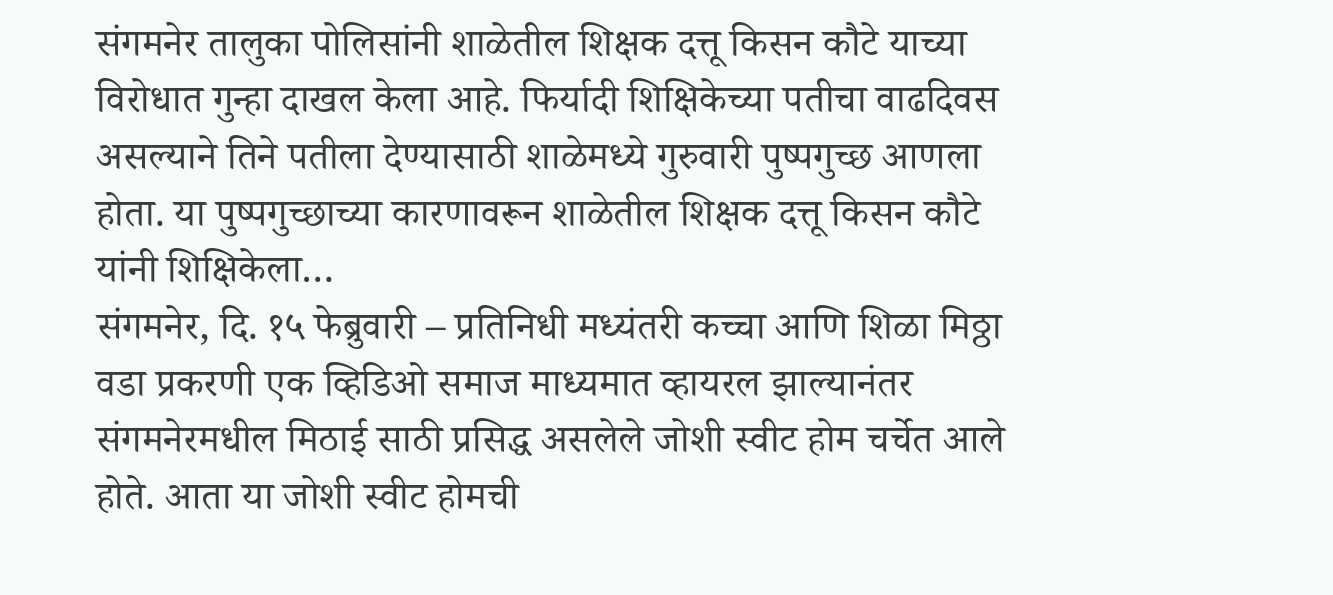संगमनेर तालुका पोलिसांनी शाळेतील शिक्षक दत्तू किसन कौटे याच्या विरोधात गुन्हा दाखल केला आहे. फिर्यादी शिक्षिकेच्या पतीचा वाढदिवस असल्याने तिने पतीला देण्यासाठी शाळेमध्ये गुरुवारी पुष्पगुच्छ आणला होता. या पुष्पगुच्छाच्या कारणावरून शाळेतील शिक्षक दत्तू किसन कौटे यांनी शिक्षिकेला…
संगमनेर, दि. १५ फेब्रुवारी – प्रतिनिधी मध्यंतरी कच्चा आणि शिळा मिठ्ठा वडा प्रकरणी एक व्हिडिओ समाज माध्यमात व्हायरल झाल्यानंतर संगमनेरमधील मिठाई साठी प्रसिद्ध असलेले जोशी स्वीट होम चर्चेत आले होते. आता या जोशी स्वीट होमची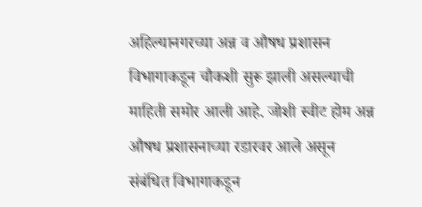अहिल्यानगरच्या अन्न व औषध प्रशासन विभागाकडून चौकशी सुरू झाली असल्याची माहिती समोर आली आहे. जोशी स्वीट होम अन्न औषध प्रशासनाच्या रडारवर आले असून संबंधित विभागाकडून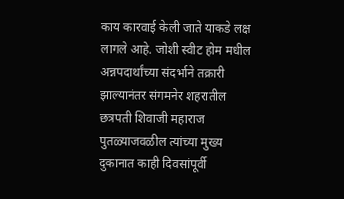काय कारवाई केली जाते याकडे लक्ष लागले आहे. जोशी स्वीट होम मधील अन्नपदार्थांच्या संदर्भाने तक्रारी झाल्यानंतर संगमनेर शहरातील छत्रपती शिवाजी महाराज पुतळ्याजवळील त्यांच्या मुख्य दुकानात काही दिवसांपूर्वी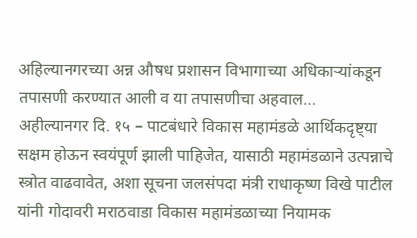अहिल्यानगरच्या अन्न औषध प्रशासन विभागाच्या अधिकाऱ्यांकडून तपासणी करण्यात आली व या तपासणीचा अहवाल…
अहील्यानगर दि. १५ – पाटबंधारे विकास महामंडळे आर्थिकदृष्ट्या सक्षम होऊन स्वयंपूर्ण झाली पाहिजेत, यासाठी महामंडळाने उत्पन्नाचे स्त्रोत वाढवावेत, अशा सूचना जलसंपदा मंत्री राधाकृष्ण विखे पाटील यांनी गोदावरी मराठवाडा विकास महामंडळाच्या नियामक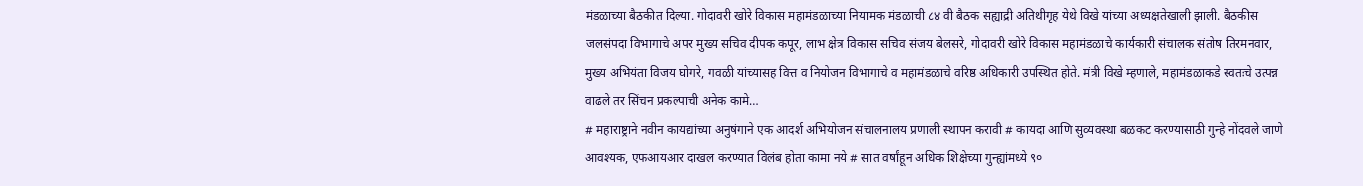मंडळाच्या बैठकीत दिल्या. गोदावरी खोरे विकास महामंडळाच्या नियामक मंडळाची ८४ वी बैठक सह्याद्री अतिथीगृह येथे विखे यांच्या अध्यक्षतेखाली झाली. बैठकीस जलसंपदा विभागाचे अपर मुख्य सचिव दीपक कपूर, लाभ क्षेत्र विकास सचिव संजय बेलसरे, गोदावरी खोरे विकास महामंडळाचे कार्यकारी संचालक संतोष तिरमनवार, मुख्य अभियंता विजय घोगरे, गवळी यांच्यासह वित्त व नियोजन विभागाचे व महामंडळाचे वरिष्ठ अधिकारी उपस्थित होते. मंत्री विखे म्हणाले, महामंडळाकडे स्वतःचे उत्पन्न वाढले तर सिंचन प्रकल्पाची अनेक कामे…
# महाराष्ट्राने नवीन कायद्यांच्या अनुषंगाने एक आदर्श अभियोजन संचालनालय प्रणाली स्थापन करावी # कायदा आणि सुव्यवस्था बळकट करण्यासाठी गुन्हे नोंदवले जाणे आवश्यक, एफआयआर दाखल करण्यात विलंब होता कामा नये # सात वर्षांहून अधिक शिक्षेच्या गुन्ह्यांमध्ये ९०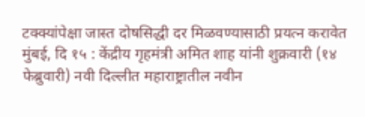टक्क्यांपेक्षा जास्त दोषसिद्धी दर मिळवण्यासाठी प्रयत्न करावेत मुंबई, दि १५ : केंद्रीय गृहमंत्री अमित शाह यांनी शुक्रवारी (१४ फेब्रुवारी) नवी दिल्लीत महाराष्ट्रातील नवीन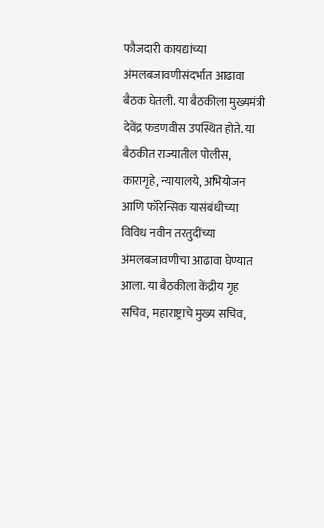फौजदारी कायद्यांच्या अंमलबजावणीसंदर्भात आढावा बैठक घेतली. या बैठकीला मुख्यमंत्री देवेंद्र फडणवीस उपस्थित होते. या बैठकीत राज्यातील पोलीस, कारागृहे, न्यायालये, अभियोजन आणि फॉरेन्सिक यासंबंधीच्या विविध नवीन तरतुदींच्या अंमलबजावणीचा आढावा घेण्यात आला. या बैठकीला केंद्रीय गृह सचिव, महाराष्ट्राचे मुख्य सचिव,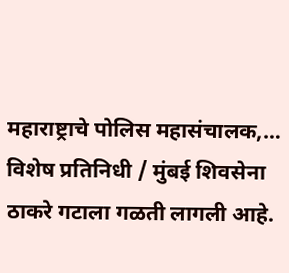महाराष्ट्राचे पोलिस महासंचालक,…
विशेष प्रतिनिधी / मुंबई शिवसेना ठाकरे गटाला गळती लागली आहे.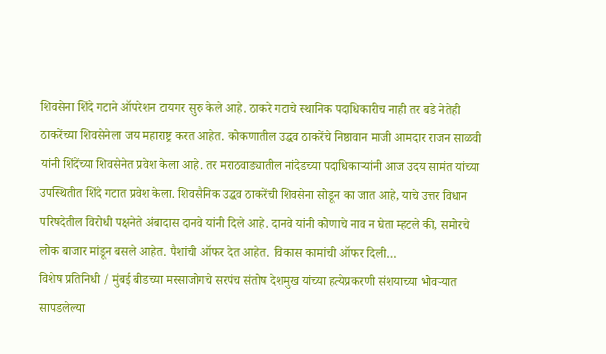शिवसेना शिंदे गटाने ऑपरेशन टायगर सुरु केले आहे. ठाकरे गटाचे स्थानिक पदाधिकारीच नाही तर बडे नेतेही ठाकरेंच्या शिवसेनेला जय महाराष्ट्र करत आहेत. कोकणातील उद्धव ठाकरेंचे निष्ठावान माजी आमदार राजन साळवी यांनी शिंदेंच्या शिवसेनेत प्रवेश केला आहे. तर मराठवाड्यातील नांदेडच्या पदाधिकाऱ्यांनी आज उदय सामंत यांच्या उपस्थितीत शिंदे गटात प्रवेश केला. शिवसैनिक उद्धव ठाकरेंची शिवसेना सोडून का जात आहे, याचे उत्तर विधान परिषदेतील विरोधी पक्षनेते अंबादास दानवे यांनी दिले आहे. दानवे यांनी कोणाचे नाव न घेता म्हटले की, समोरचे लोक बाजार मांडून बसले आहेत. पैशांची ऑफर देत आहेत. विकास कामांची ऑफर दिली…
विशेष प्रतिनिधी / मुंबई बीडच्या मस्साजोगचे सरपंच संतोष देशमुख यांच्या हत्येप्रकरणी संशयाच्या भोवऱ्यात सापडलेल्या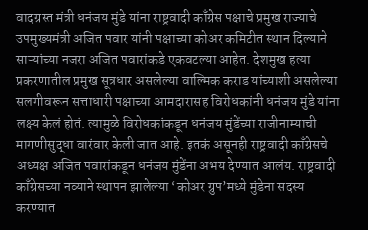वादग्रस्त मंत्री धनंजय मुंडे यांना राष्ट्रवादी काँग्रेस पक्षाचे प्रमुख राज्याचे उपमुख्यमंत्री अजित पवार यांनी पक्षाच्या कोअर कमिटीत स्थान दिल्याने साऱ्यांच्या नजरा अजित पवारांकडे एकवटल्या आहेत. देशमुख हत्या प्रकरणातील प्रमुख सूत्रधार असलेल्या वाल्मिक कराड यांच्याशी असलेल्या सलगीवरून सत्ताधारी पक्षाच्या आमदारासह विरोधकांनी धनंजय मुंडे यांना लक्ष्य केलं होतं. त्यामुळे विरोधकांकडून धनंजय मुंडेंच्या राजीनाम्याची मागणीसुद्धा वारंवार केली जात आहे. इतकं असूनही राष्ट्रवादी काँग्रेसचे अध्यक्ष अजित पवारांकडून धनंजय मुंडेंना अभय देण्यात आलंय. राष्ट्रवादी काँग्रेसच्या नव्याने स्थापन झालेल्या ‘कोअर ग्रुप’मध्ये मुंडेना सदस्य करण्यात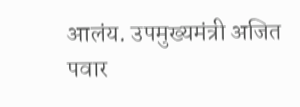आलंय. उपमुख्यमंत्री अजित पवार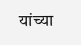यांच्या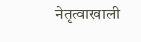नेतृत्वाखाली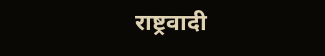राष्ट्रवादी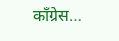काँग्रेस…